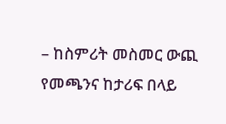– ከስምሪት መስመር ውጪ የመጫንና ከታሪፍ በላይ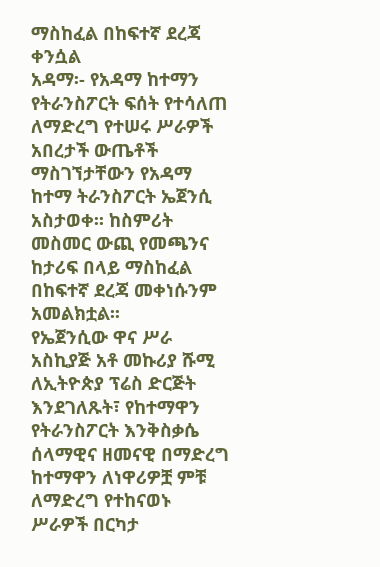ማስከፈል በከፍተኛ ደረጃ ቀንሷል
አዳማ፡- የአዳማ ከተማን የትራንስፖርት ፍሰት የተሳለጠ ለማድረግ የተሠሩ ሥራዎች አበረታች ውጤቶች ማስገኘታቸውን የአዳማ ከተማ ትራንስፖርት ኤጀንሲ አስታወቀ፡፡ ከስምሪት መስመር ውጪ የመጫንና ከታሪፍ በላይ ማስከፈል በከፍተኛ ደረጃ መቀነሱንም አመልክቷል፡፡
የኤጀንሲው ዋና ሥራ አስኪያጅ አቶ መኩሪያ ሹሚ ለኢትዮጵያ ፕሬስ ድርጅት እንደገለጹት፣ የከተማዋን የትራንስፖርት እንቅስቃሴ ሰላማዊና ዘመናዊ በማድረግ ከተማዋን ለነዋሪዎቿ ምቹ ለማድረግ የተከናወኑ ሥራዎች በርካታ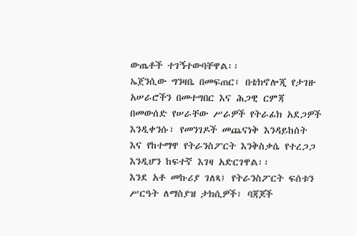ውጤቶች ተገኝተውባቸዋል፡፡
ኤጀንሲው ግንዛቤ በመፍጠር፣ በቴክኖሎጂ የታገዙ አሠራሮችን በመተግበር እና ሕጋዊ ርምጃ በመውሰድ የሠራቸው ሥራዎች የትራፊክ አደጋዎች እንዲቀንሱ፣ የመንገዶች መጨናነቅ እንዳይከሰት እና የከተማዋ የትራንስፖርት እንቅስቃሴ የተረጋጋ እንዲሆን ከፍተኛ እገዛ አድርገዋል፡፡
እንደ አቶ መኩሪያ ገለጻ፤ የትራንስፖርት ፍሰቱን ሥርዓት ለማስያዝ ታክሲዎች፣ ባጃጆች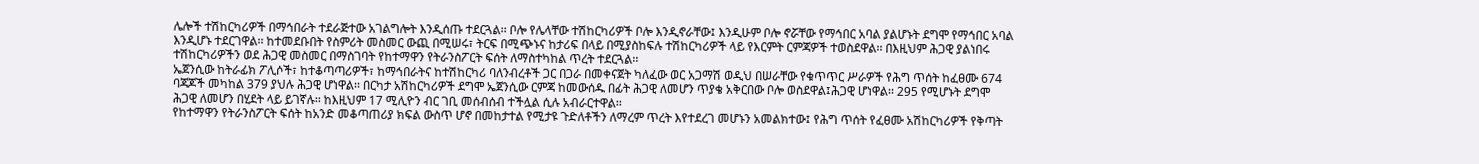ሌሎች ተሽከርካሪዎች በማኅበራት ተደራጅተው አገልግሎት እንዲሰጡ ተደርጓል፡፡ ቦሎ የሌላቸው ተሽከርካሪዎች ቦሎ እንዲኖራቸው፤ እንዲሁም ቦሎ ኖሯቸው የማኅበር አባል ያልሆኑት ደግሞ የማኅበር አባል እንዲሆኑ ተደርገዋል፡፡ ከተመደቡበት የስምሪት መስመር ውጪ በሚሠሩ፣ ትርፍ በሚጭኑና ከታሪፍ በላይ በሚያስከፍሉ ተሽከርካሪዎች ላይ የእርምት ርምጃዎች ተወስደዋል፡፡ በእዚህም ሕጋዊ ያልነበሩ ተሽከርካሪዎችን ወደ ሕጋዊ መስመር በማስገባት የከተማዋን የትራንስፖርት ፍሰት ለማስተካከል ጥረት ተደርጓል፡፡
ኤጀንሲው ከትራፊክ ፖሊሶች፣ ከተቆጣጣሪዎች፣ ከማኅበራትና ከተሽከርካሪ ባለንብረቶች ጋር በጋራ በመቀናጀት ካለፈው ወር አጋማሽ ወዲህ በሠራቸው የቁጥጥር ሥራዎች የሕግ ጥሰት ከፈፀሙ 674 ባጃጆች መካከል 379 ያህሉ ሕጋዊ ሆነዋል፡፡ በርካታ አሽከርካሪዎች ደግሞ ኤጀንሲው ርምጃ ከመውሰዱ በፊት ሕጋዊ ለመሆን ጥያቄ አቅርበው ቦሎ ወስደዋል፤ሕጋዊ ሆነዋል፡፡ 295 የሚሆኑት ደግሞ ሕጋዊ ለመሆን በሂደት ላይ ይገኛሉ፡፡ ከእዚህም 17 ሚሊዮን ብር ገቢ መሰብሰብ ተችሏል ሲሉ አብራርተዋል፡፡
የከተማዋን የትራንስፖርት ፍሰት ከአንድ መቆጣጠሪያ ክፍል ውስጥ ሆኖ በመከታተል የሚታዩ ጉድለቶችን ለማረም ጥረት እየተደረገ መሆኑን አመልክተው፤ የሕግ ጥሰት የፈፀሙ አሽከርካሪዎች የቅጣት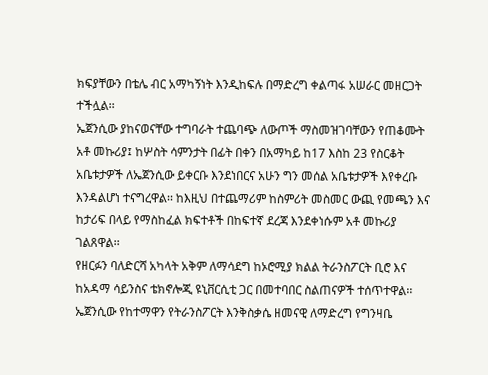ክፍያቸውን በቴሌ ብር አማካኝነት እንዲከፍሉ በማድረግ ቀልጣፋ አሠራር መዘርጋት ተችሏል፡፡
ኤጀንሲው ያከናወናቸው ተግባራት ተጨባጭ ለውጦች ማስመዝገባቸውን የጠቆሙት አቶ መኩሪያ፤ ከሦስት ሳምንታት በፊት በቀን በአማካይ ከ17 እስከ 23 የስርቆት አቤቱታዎች ለኤጀንሲው ይቀርቡ እንደነበርና አሁን ግን መሰል አቤቱታዎች እየቀረቡ እንዳልሆነ ተናግረዋል፡፡ ከእዚህ በተጨማሪም ከስምሪት መስመር ውጪ የመጫን እና ከታሪፍ በላይ የማስከፈል ክፍተቶች በከፍተኛ ደረጃ እንደቀነሱም አቶ መኩሪያ ገልጸዋል፡፡
የዘርፉን ባለድርሻ አካላት አቅም ለማሳደግ ከኦሮሚያ ክልል ትራንስፖርት ቢሮ እና ከአዳማ ሳይንስና ቴክኖሎጂ ዩኒቨርሲቲ ጋር በመተባበር ስልጠናዎች ተሰጥተዋል፡፡ ኤጀንሲው የከተማዋን የትራንስፖርት እንቅስቃሴ ዘመናዊ ለማድረግ የግንዛቤ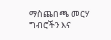ማስጨበጫ መርሃ ግብሮችን እና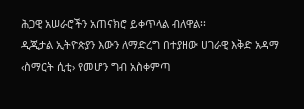ሕጋዊ አሠራሮችን አጠናክሮ ይቀጥላል ብለዋል፡፡
ዲጂታል ኢትዮጵያን እውን ለማድረግ በተያዘው ሀገራዊ እቅድ አዳማ ‹ስማርት ሲቲ› የመሆን ግብ አስቀምጣ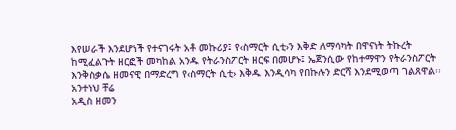እየሠራች እንደሆነች የተናገሩት አቶ መኩሪያ፤ የ‹ስማርት ሲቲ›ን እቅድ ለማሳካት በዋናነት ትኩረት ከሚፈልጉት ዘርፎች መካከል አንዱ የትራንስፖርት ዘርፍ በመሆኑ፤ ኤጀንሲው የከተማዋን የትራንስፖርት እንቅስቃሴ ዘመናዊ በማድረግ የ‹ስማርት ሲቲ› እቅዱ እንዲሳካ የበኩሉን ድርሻ እንደሚወጣ ገልጸዋል፡፡
አንተነህ ቸሬ
አዲስ ዘመን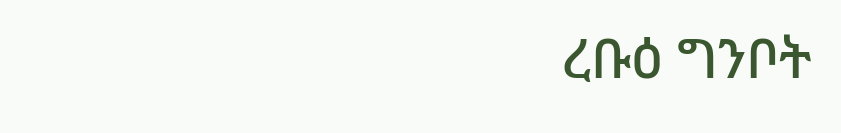ረቡዕ ግንቦት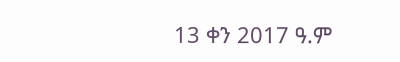13 ቀን 2017 ዓ.ም